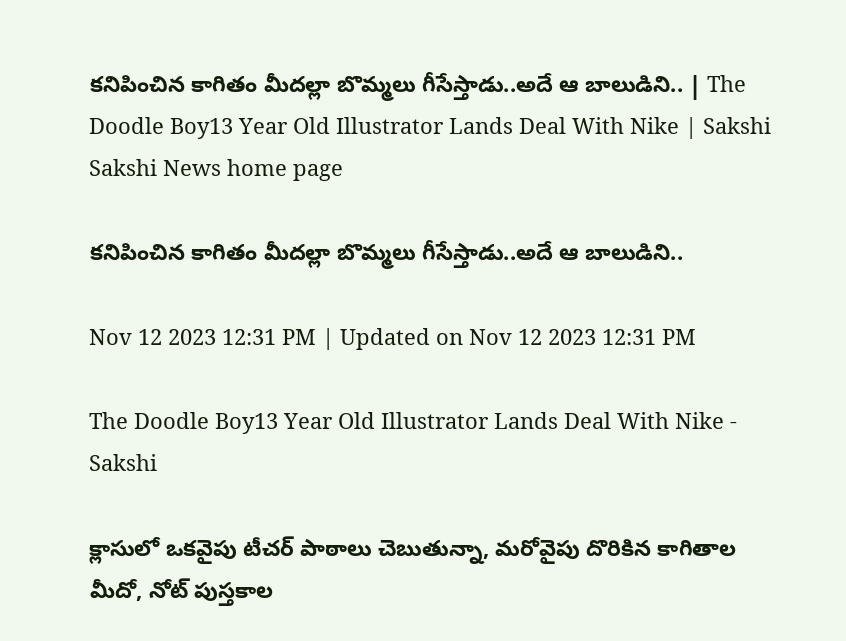కనిపించిన కాగితం మీదల్లా బొమ్మలు గీసేస్తాడు..అదే ఆ బాలుడిని.. | The Doodle Boy13 Year Old Illustrator Lands Deal With Nike | Sakshi
Sakshi News home page

కనిపించిన కాగితం మీదల్లా బొమ్మలు గీసేస్తాడు..అదే ఆ బాలుడిని..

Nov 12 2023 12:31 PM | Updated on Nov 12 2023 12:31 PM

The Doodle Boy13 Year Old Illustrator Lands Deal With Nike - Sakshi

క్లాసులో ఒకవైపు టీచర్‌ పాఠాలు చెబుతున్నా, మరోవైపు దొరికిన కాగితాల మీదో, నోట్‌ పుస్తకాల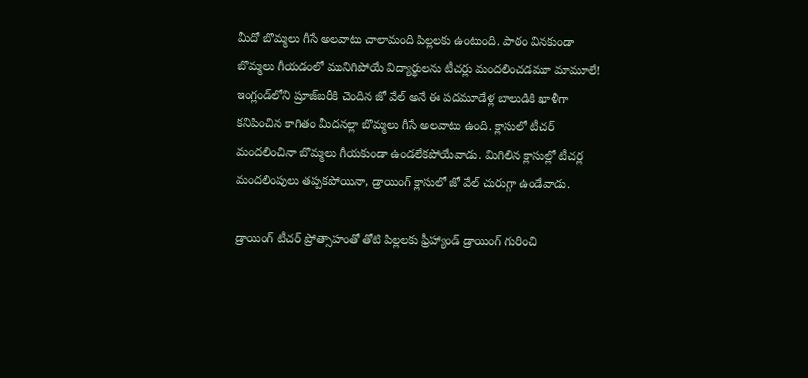మీదో బొమ్మలు గీసే అలవాటు చాలామంది పిల్లలకు ఉంటుంది. పాఠం వినకుండా బొమ్మలు గీయడంలో మునిగిపోయే విద్యార్థులను టీచర్లు మందలించడమూ మామూలే! ఇంగ్లండ్‌లోని ష్రూజ్‌బరీకి చెందిన జో వేల్‌ అనే ఈ పదమూడేళ్ల బాలుడికి ఖాళీగా కనిపించిన కాగితం మీదనల్లా బొమ్మలు గీసే అలవాటు ఉంది. క్లాసులో టీచర్‌ మందలించినా బొమ్మలు గీయకుండా ఉండలేకపోయేవాడు. మిగిలిన క్లాసుల్లో టీచర్ల మందలింపులు తప్పకపోయినా, డ్రాయింగ్‌ క్లాసులో జో వేల్‌ చురుగ్గా ఉండేవాడు.

డ్రాయింగ్‌ టీచర్‌ ప్రోత్సాహంతో తోటి పిల్లలకు ఫ్రీహ్యాండ్‌ డ్రాయింగ్‌ గురించి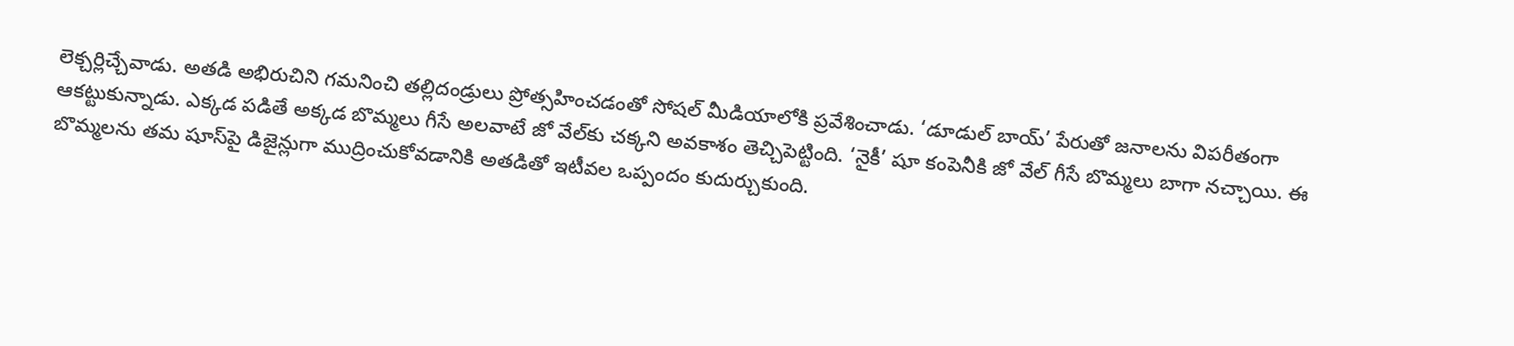లెక్చర్లిచ్చేవాడు. అతడి అభిరుచిని గమనించి తల్లిదండ్రులు ప్రోత్సహించడంతో సోషల్‌ మీడియాలోకి ప్రవేశించాడు. ‘డూడుల్‌ బాయ్‌’ పేరుతో జనాలను విపరీతంగా ఆకట్టుకున్నాడు. ఎక్కడ పడితే అక్కడ బొమ్మలు గీసే అలవాటే జో వేల్‌కు చక్కని అవకాశం తెచ్చిపెట్టింది. ‘నైకీ’ షూ కంపెనీకి జో వేల్‌ గీసే బొమ్మలు బాగా నచ్చాయి. ఈ బొమ్మలను తమ షూస్‌పై డిజైన్లుగా ముద్రించుకోవడానికి అతడితో ఇటీవల ఒప్పందం కుదుర్చుకుంది.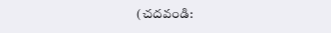(చదవండి: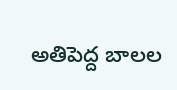అతిపెద్ద బాలల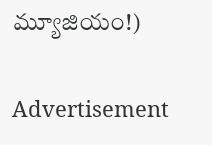మ్యూజియం!)

Advertisement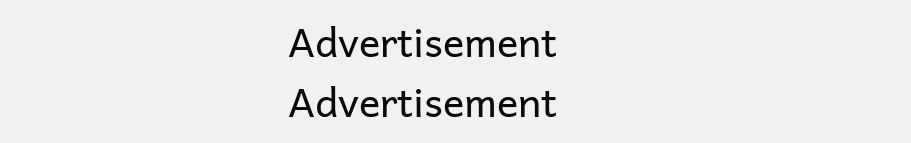Advertisement
Advertisement